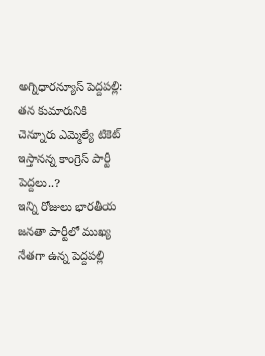అగ్నిధారన్యూస్ పెద్దపల్లి:
తన కుమారునికి చెన్నూరు ఎమ్మెల్యే టికెట్ ఇస్తానన్న కాంగ్రెస్ పార్టీ పెద్దలు..?
ఇన్ని రోజులు భారతీయ జనతా పార్టీలో ముఖ్య నేతగా ఉన్న పెద్దపల్లి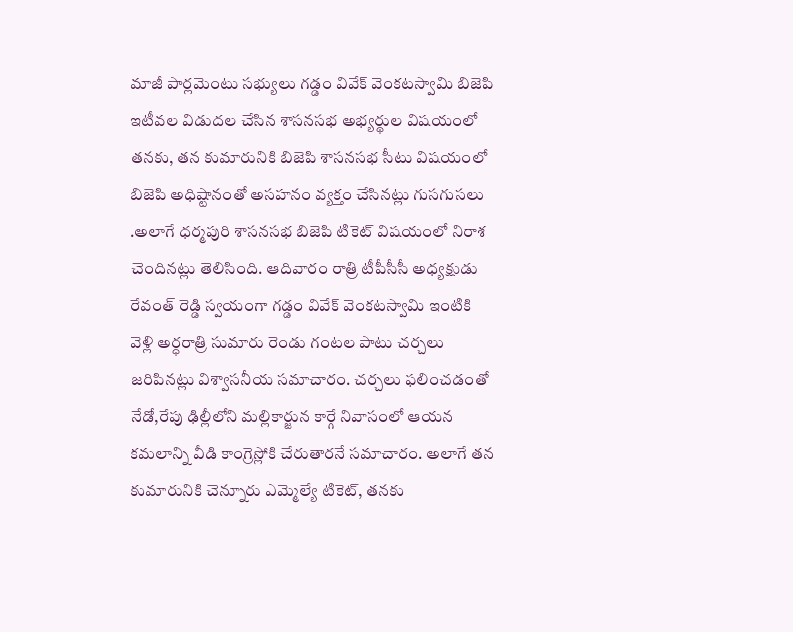మాజీ పార్లమెంటు సభ్యులు గడ్డం వివేక్ వెంకటస్వామి బిజెపి ఇటీవల విడుదల చేసిన శాసనసభ అభ్యర్థుల విషయంలో తనకు, తన కుమారునికి బిజెపి శాసనసభ సీటు విషయంలో బిజెపి అధిష్టానంతో అసహనం వ్యక్తం చేసినట్లు గుసగుసలు .అలాగే ధర్మపురి శాసనసభ బిజెపి టికెట్ విషయంలో నిరాశ చెందినట్లు తెలిసింది. ఆదివారం రాత్రి టీపీసీసీ అధ్యక్షుడు రేవంత్ రెడ్డి స్వయంగా గడ్డం వివేక్ వెంకటస్వామి ఇంటికి వెళ్లి అర్ధరాత్రి సుమారు రెండు గంటల పాటు చర్చలు జరిపినట్లు విశ్వాసనీయ సమాచారం. చర్చలు ఫలించడంతో నేడో,రేపు ఢిల్లీలోని మల్లికార్జున కార్గే నివాసంలో ఆయన కమలాన్ని వీడి కాంగ్రెస్లోకి చేరుతారనే సమాచారం. అలాగే తన కుమారునికి చెన్నూరు ఎమ్మెల్యే టికెట్, తనకు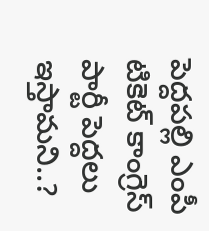పెద్దపల్లి ఎంపీ టికెట్ కాంగ్రెస్ పార్టీ పెద్దలు ఇస్తామని..?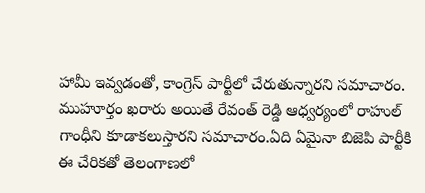హామీ ఇవ్వడంతో, కాంగ్రెస్ పార్టీలో చేరుతున్నారని సమాచారం. ముహూర్తం ఖరారు అయితే రేవంత్ రెడ్డి ఆధ్వర్యంలో రాహుల్ గాంధీని కూడాకలుస్తారని సమాచారం.ఏది ఏమైనా బిజెపి పార్టీకి ఈ చేరికతో తెలంగాణలో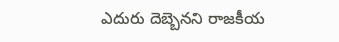ఎదురు దెబ్బెనని రాజకీయ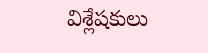విశ్లేషకులు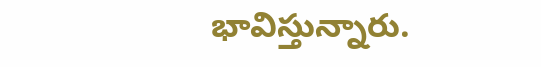భావిస్తున్నారు.